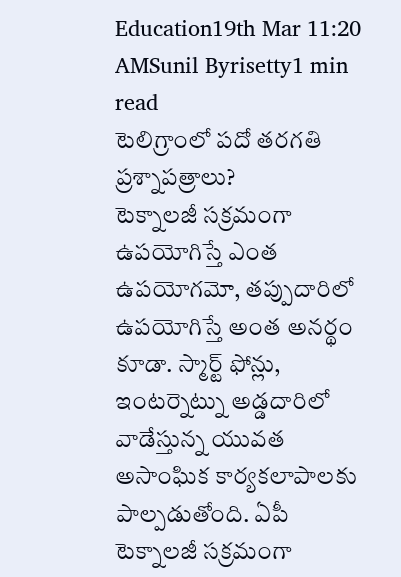Education19th Mar 11:20 AMSunil Byrisetty1 min read
టెలిగ్రాంలో పదో తరగతి ప్రశ్నాపత్రాలు?
టెక్నాలజీ సక్రమంగా ఉపయోగిస్తే ఎంత ఉపయోగమో, తప్పుదారిలో ఉపయోగిస్తే అంత అనర్థం కూడా. స్మార్ట్ ఫోన్లు, ఇంటర్నెట్ను అడ్డదారిలో వాడేస్తున్న యువత అసాంఘిక కార్యకలాపాలకు పాల్పడుతోంది. ఏపీ
టెక్నాలజీ సక్రమంగా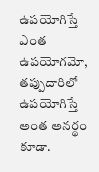ఉపయోగిస్తే ఎంత ఉపయోగమో, తప్పుదారిలో ఉపయోగిస్తే అంత అనర్థం కూడా.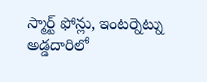స్మార్ట్ ఫోన్లు, ఇంటర్నెట్ను అడ్డదారిలో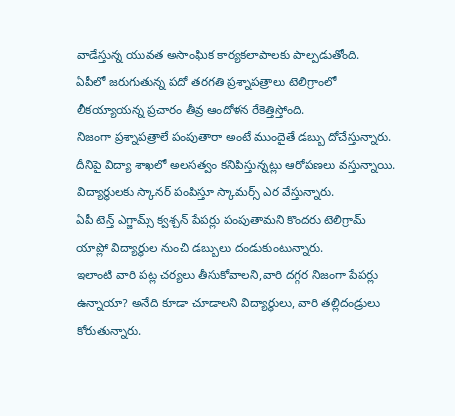వాడేస్తున్న యువత అసాంఘిక కార్యకలాపాలకు పాల్పడుతోంది.
ఏపీలో జరుగుతున్న పదో తరగతి ప్రశ్నాపత్రాలు టెలిగ్రాంలో లీకయ్యాయన్న ప్రచారం తీవ్ర ఆందోళన రేకెత్తిస్తోంది.
నిజంగా ప్రశ్నాపత్రాలే పంపుతారా అంటే ముందైతే డబ్బు దోచేస్తున్నారు.
దీనిపై విద్యా శాఖలో అలసత్వం కనిపిస్తున్నట్లు ఆరోపణలు వస్తున్నాయి.
విద్యార్థులకు స్కానర్ పంపిస్తూ స్కామర్స్ ఎర వేస్తున్నారు.
ఏపీ టెన్త్ ఎగ్జామ్స్ క్వశ్చన్ పేపర్లు పంపుతామని కొందరు టెలిగ్రామ్ యాప్లో విద్యార్థుల నుంచి డబ్బులు దండుకుంటున్నారు.
ఇలాంటి వారి పట్ల చర్యలు తీసుకోవాలని,వారి దగ్గర నిజంగా పేపర్లు ఉన్నాయా? అనేది కూడా చూడాలని విద్యార్థులు, వారి తల్లిదండ్రులు కోరుతున్నారు.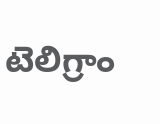టెలిగ్రాం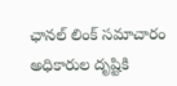ఛానల్ లింక్ సమాచారం అధికారుల దృష్టికి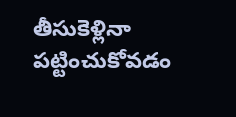తీసుకెళ్లినా పట్టించుకోవడం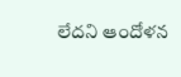లేదని ఆందోళన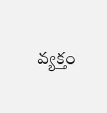వ్యక్తం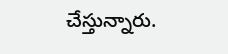చేస్తున్నారు.